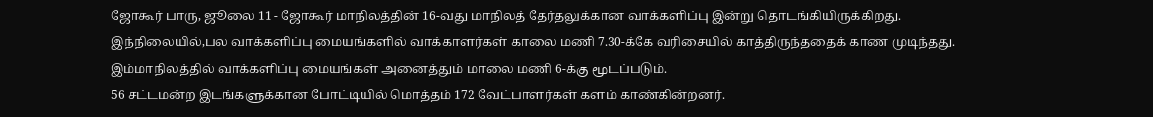ஜோகூர் பாரு, ஜூலை 11 - ஜோகூர் மாநிலத்தின் 16-வது மாநிலத் தேர்தலுக்கான வாக்களிப்பு இன்று தொடங்கியிருக்கிறது.
இந்நிலையில்,பல வாக்களிப்பு மையங்களில் வாக்காளர்கள் காலை மணி 7.30-க்கே வரிசையில் காத்திருந்ததைக் காண முடிந்தது.
இம்மாநிலத்தில் வாக்களிப்பு மையங்கள் அனைத்தும் மாலை மணி 6-க்கு மூடப்படும்.
56 சட்டமன்ற இடங்களுக்கான போட்டியில் மொத்தம் 172 வேட்பாளர்கள் களம் காண்கின்றனர்.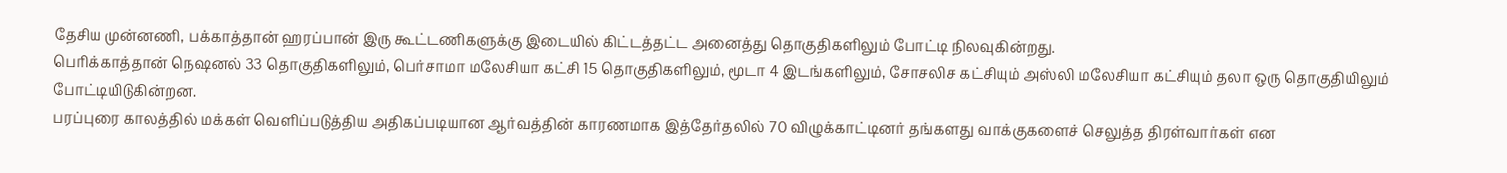தேசிய முன்னணி, பக்காத்தான் ஹரப்பான் இரு கூட்டணிகளுக்கு இடையில் கிட்டத்தட்ட அனைத்து தொகுதிகளிலும் போட்டி நிலவுகின்றது.
பெரிக்காத்தான் நெஷனல் 33 தொகுதிகளிலும், பெர்சாமா மலேசியா கட்சி 15 தொகுதிகளிலும், மூடா 4 இடங்களிலும், சோசலிச கட்சியும் அஸ்லி மலேசியா கட்சியும் தலா ஒரு தொகுதியிலும் போட்டியிடுகின்றன.
பரப்புரை காலத்தில் மக்கள் வெளிப்படுத்திய அதிகப்படியான ஆர்வத்தின் காரணமாக இத்தேர்தலில் 70 விழுக்காட்டினர் தங்களது வாக்குகளைச் செலுத்த திரள்வார்கள் என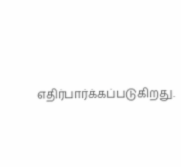எதிர்பார்க்கப்படுகிறது.